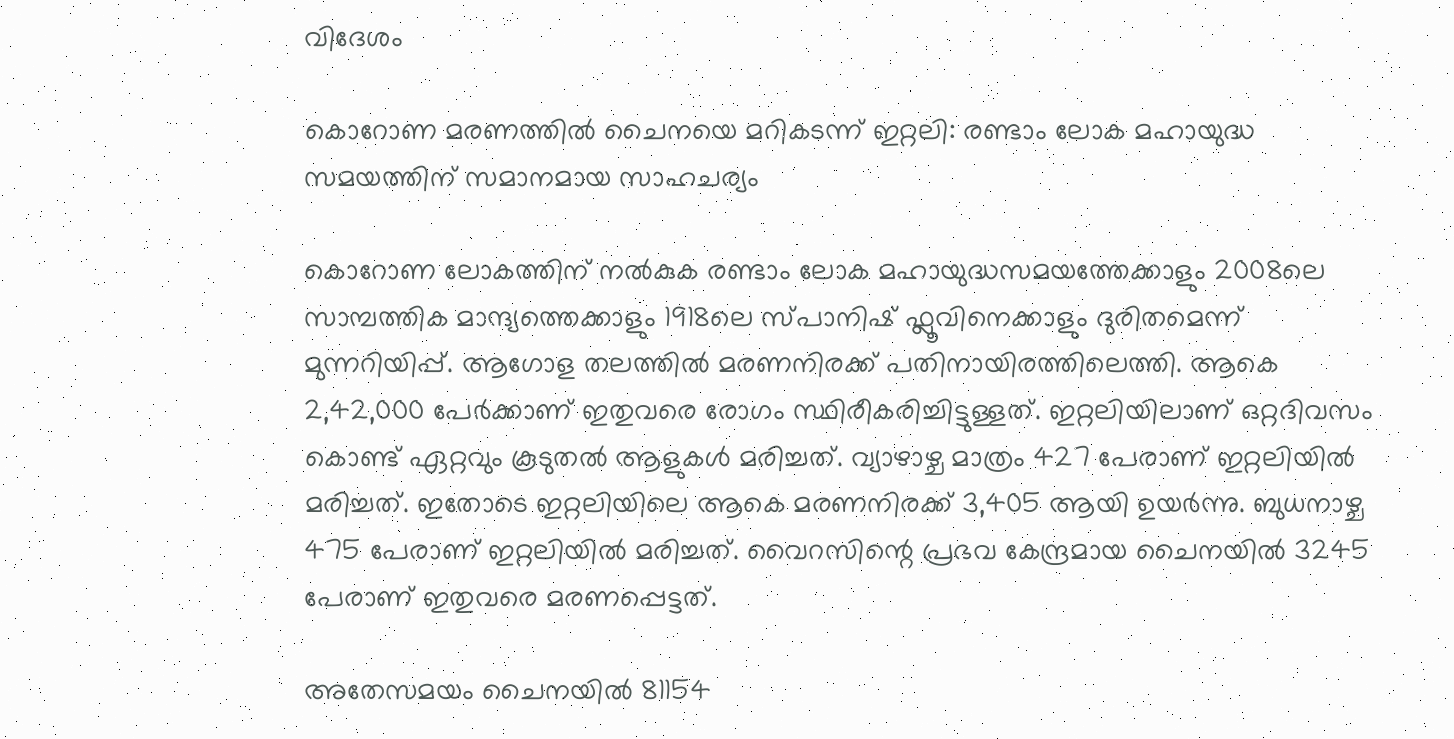വിദേശം

കൊറോണ മരണത്തില്‍ ചൈനയെ മറികടന്ന് ഇറ്റലി: രണ്ടാം ലോക മഹായുദ്ധ സമയത്തിന് സമാനമായ സാഹചര്യം

കൊറോണ ലോകത്തിന് നല്‍കുക രണ്ടാം ലോക മഹായുദ്ധസമയത്തേക്കാളും 2008ലെ സാമ്പത്തിക മാന്ദ്യത്തെക്കാളും 1918ലെ സ്പാനിഷ് ഫ്ലൂവിനെക്കാളും ദുരിതമെന്ന് മുന്നറിയിപ്പ്. ആഗോള തലത്തില്‍ മരണനിരക്ക് പതിനായിരത്തിലെത്തി. ആകെ 2,42,000 പേര്‍ക്കാണ് ഇതുവരെ രോഗം സ്ഥിരീകരിച്ചിട്ടുള്ളത്. ഇറ്റലിയിലാണ് ഒറ്റദിവസം കൊണ്ട് ഏറ്റവും കൂടുതല്‍ ആളുകള്‍ മരിച്ചത്. വ്യാഴാഴ്ച മാത്രം 427 പേരാണ് ഇറ്റലിയില്‍ മരിച്ചത്. ഇതോടെ ഇറ്റലിയിലെ ആകെ മരണനിരക്ക് 3,405 ആയി ഉയര്‍ന്നു. ബുധനാഴ്ച 475 പേരാണ് ഇറ്റലിയില്‍ മരിച്ചത്. വൈറസിന്റെ പ്രഭവ കേന്ദ്രമായ ചൈനയില്‍ 3245 പേരാണ് ഇതുവരെ മരണപ്പെട്ടത്.

അതേസമയം ചൈനയില്‍ 81154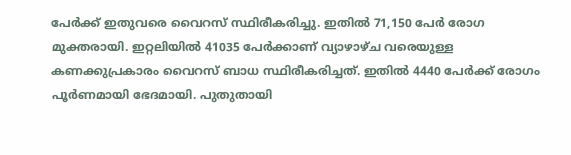പേര്‍ക്ക് ഇതുവരെ വൈറസ് സ്ഥിരീകരിച്ചു. ഇതില്‍ 71,150 പേര്‍ രോഗ മുക്തരായി. ഇറ്റലിയില്‍ 41035 പേര്‍ക്കാണ് വ്യാഴാഴ്ച വരെയുള്ള കണക്കുപ്രകാരം വൈറസ് ബാധ സ്ഥിരീകരിച്ചത്. ഇതില്‍ 4440 പേര്‍ക്ക് രോഗം പൂര്‍ണമായി ഭേദമായി. പുതുതായി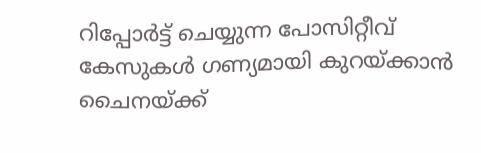റിപ്പോര്‍ട്ട് ചെയ്യുന്ന പോസിറ്റീവ് കേസുകള്‍ ഗണ്യമായി കുറയ്ക്കാന്‍ ചൈനയ്ക്ക്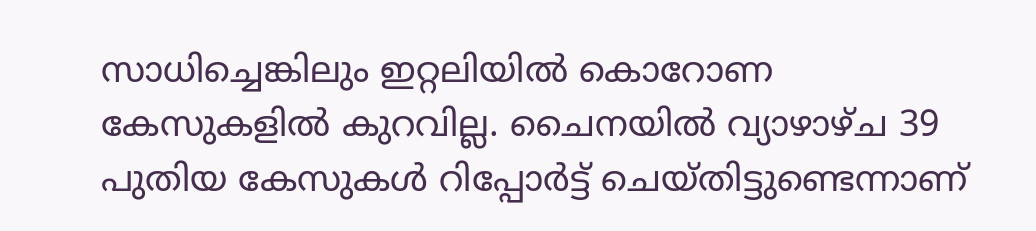സാധിച്ചെങ്കിലും ഇറ്റലിയില്‍ കൊറോണ കേസുകളില്‍ കുറവില്ല. ചൈനയില്‍ വ്യാഴാഴ്ച 39 പുതിയ കേസുകള്‍ റിപ്പോര്‍ട്ട് ചെയ്തിട്ടുണ്ടെന്നാണ്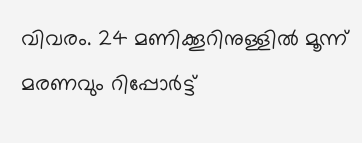വിവരം. 24 മണിക്കൂറിനുള്ളില്‍ മൂന്ന് മരണവും റിപ്പോര്‍ട്ട്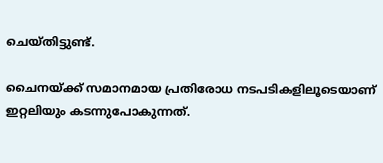ചെയ്തിട്ടുണ്ട്.

ചൈനയ്ക്ക് സമാനമായ പ്രതിരോധ നടപടികളിലൂടെയാണ് ഇറ്റലിയും കടന്നുപോകുന്നത്.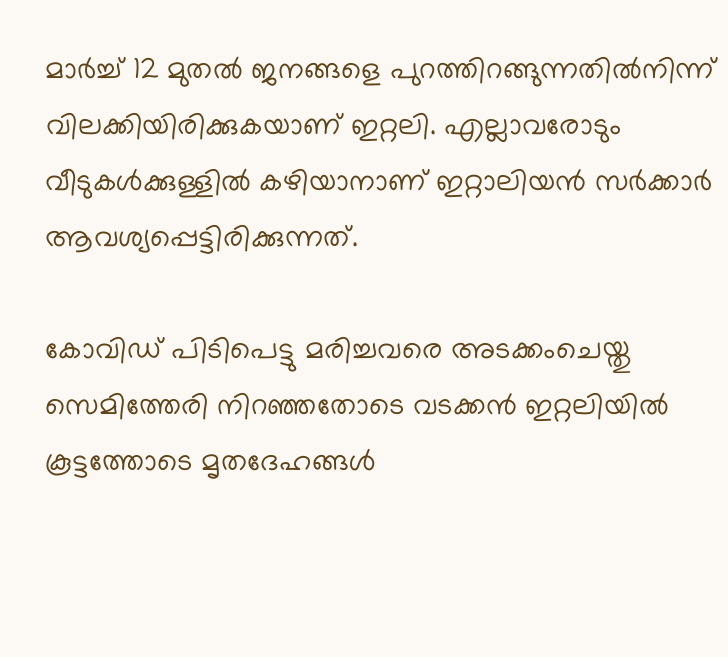മാര്‍ച്ച് 12 മുതല്‍ ജനങ്ങളെ പുറത്തിറങ്ങുന്നതില്‍നിന്ന് വിലക്കിയിരിക്കുകയാണ് ഇറ്റലി. എല്ലാവരോടും വീടുകള്‍ക്കുള്ളില്‍ കഴിയാനാണ് ഇറ്റാലിയന്‍ സര്‍ക്കാര്‍ ആവശ്യപ്പെട്ടിരിക്കുന്നത്.

കോവിഡ് പിടിപെട്ടു മരിച്ചവരെ അടക്കംചെയ്തു സെമിത്തേരി നിറഞ്ഞതോടെ വടക്കന്‍ ഇറ്റലിയില്‍ കൂട്ടത്തോടെ മൃതദേഹങ്ങള്‍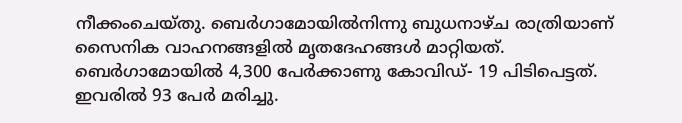നീക്കംചെയ്തു. ബെര്‍ഗാമോയില്‍നിന്നു ബുധനാഴ്ച രാത്രിയാണ് സൈനിക വാഹനങ്ങളില്‍ മൃതദേഹങ്ങള്‍ മാറ്റിയത്.
ബെര്‍ഗാമോയില്‍ 4,300 പേര്‍ക്കാണു കോവിഡ്- 19 പിടിപെട്ടത്. ഇവരില്‍ 93 പേര്‍ മരിച്ചു.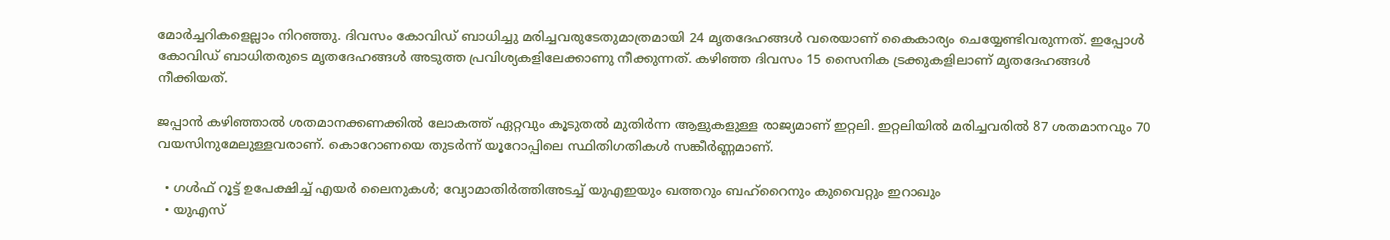മോര്‍ച്ചറികളെല്ലാം നിറഞ്ഞു. ദിവസം കോവിഡ് ബാധിച്ചു മരിച്ചവരുടേതുമാത്രമായി 24 മൃതദേഹങ്ങള്‍ വരെയാണ് കൈകാര്യം ചെയ്യേണ്ടിവരുന്നത്. ഇപ്പോള്‍ കോവിഡ് ബാധിതരുടെ മൃതദേഹങ്ങള്‍ അടുത്ത പ്രവിശ്യകളിലേക്കാണു നീക്കുന്നത്. കഴിഞ്ഞ ദിവസം 15 സൈനിക ട്രക്കുകളിലാണ് മൃതദേഹങ്ങള്‍ നീക്കിയത്.

ജപ്പാന്‍ കഴിഞ്ഞാല്‍ ശതമാനക്കണക്കില്‍ ലോകത്ത് ഏറ്റവും കൂടുതല്‍ മുതിര്‍ന്ന ആളുകളുള്ള രാജ്യമാണ് ഇറ്റലി. ഇറ്റലിയില്‍ മരിച്ചവരില്‍ 87 ശതമാനവും 70 വയസിനുമേലുള്ളവരാണ്. കൊറോണയെ തുടര്‍ന്ന് യൂറോപ്പിലെ സ്ഥിതിഗതികള്‍ സങ്കീര്‍ണ്ണമാണ്.

  • ഗള്‍ഫ് റൂട്ട് ഉപേക്ഷിച്ച് എയര്‍ ലൈനുകള്‍; വ്യോമാതിര്‍ത്തിഅടച്ച് യുഎഇയും ഖത്തറും ബഹ്റൈനും കുവൈറ്റും ഇറാഖും
  • യുഎസ്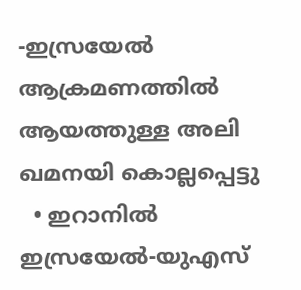-ഇസ്രയേല്‍ ആക്രമണത്തില്‍ ആയത്തുള്ള അലി ഖമനയി കൊല്ലപ്പെട്ടു
  • ഇറാനില്‍ ഇസ്രയേല്‍-യുഎസ്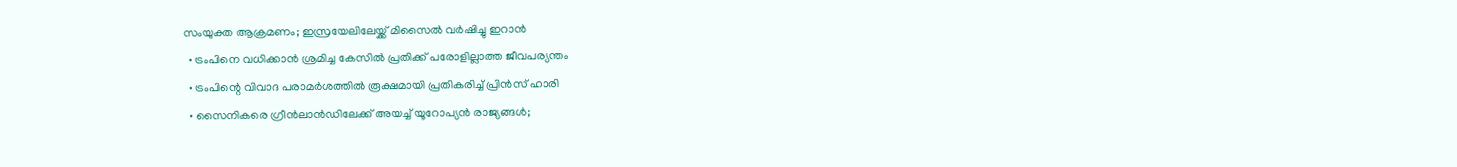സംയുക്ത ആക്രമണം; ഇസ്രയേലിലേയ്ക്ക് മിസൈല്‍ വര്‍ഷിച്ചു ഇറാന്‍
  • ട്രംപിനെ വധിക്കാന്‍ ശ്രമിച്ച കേസില്‍ പ്രതിക്ക് പരോളില്ലാത്ത ജീവപര്യന്തം
  • ട്രംപിന്റെ വിവാദ പരാമര്‍ശത്തില്‍ രൂക്ഷമായി പ്രതികരിച്ച് പ്രിന്‍സ് ഹാരി
  • സൈനികരെ ഗ്രീന്‍ലാന്‍ഡിലേക്ക് അയച്ച് യൂറോപ്യന്‍ രാജ്യങ്ങള്‍;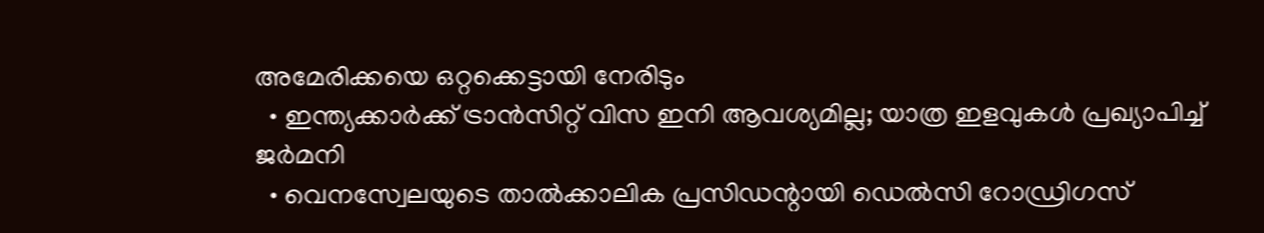അമേരിക്കയെ ഒറ്റക്കെട്ടായി നേരിടും
  • ഇന്ത്യക്കാര്‍ക്ക് ട്രാന്‍സിറ്റ് വിസ ഇനി ആവശ്യമില്ല; യാത്ര ഇളവുകള്‍ പ്രഖ്യാപിച്ച് ജര്‍മനി
  • വെനസ്വേലയുടെ താല്‍ക്കാലിക പ്രസിഡന്റായി ഡെല്‍സി റോഡ്രിഗസ്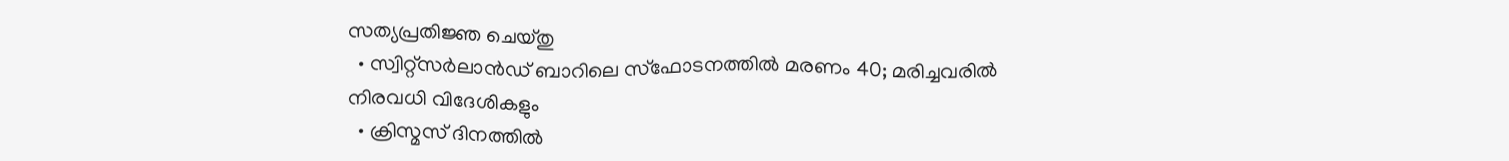സത്യപ്രതിജ്ഞ ചെയ്തു
  • സ്വിറ്റ്‌സര്‍ലാന്‍ഡ് ബാറിലെ സ്‌ഫോടനത്തില്‍ മരണം 40; മരിച്ചവരില്‍ നിരവധി വിദേശികളും
  • ക്രിസ്മസ് ദിനത്തില്‍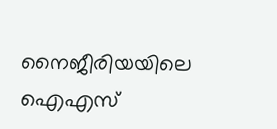നൈജീരിയയിലെ ഐഎസ്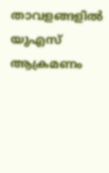താവളങ്ങളില്‍ യുഎസ് ആക്രമണം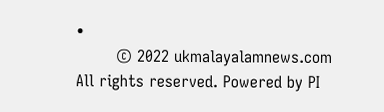•
        © 2022 ukmalayalamnews.com All rights reserved. Powered by PI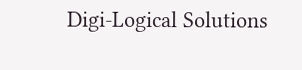Digi-Logical Solutions